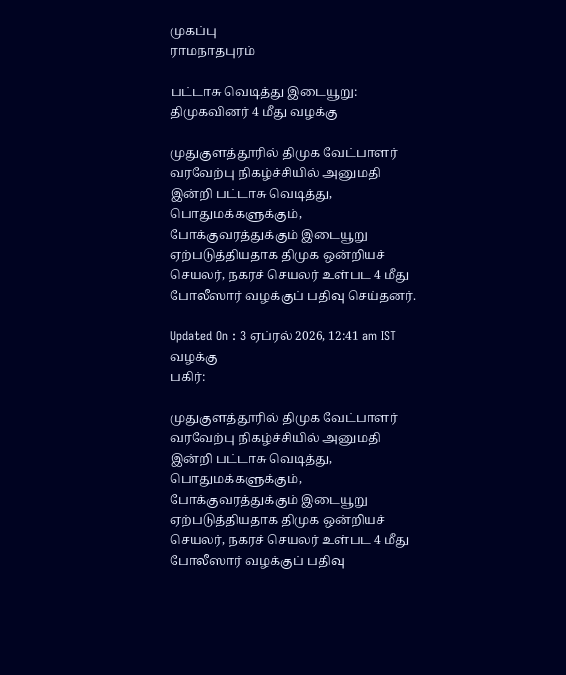முகப்பு
ராமநாதபுரம்

பட்டாசு வெடித்து இடையூறு: திமுகவினர் 4 மீது வழக்கு

முதுகுளத்தூரில் திமுக வேட்பாளர் வரவேற்பு நிகழ்ச்சியில் அனுமதி இன்றி பட்டாசு வெடித்து, பொதுமக்களுக்கும், போக்குவரத்துக்கும் இடையூறு ஏற்படுத்தியதாக திமுக ஒன்றியச் செயலர், நகரச் செயலர் உள்பட 4 மீது போலீஸார் வழக்குப் பதிவு செய்தனர்.

Updated On : 3 ஏப்ரல் 2026, 12:41 am IST
வழக்கு
பகிர்:

முதுகுளத்தூரில் திமுக வேட்பாளர் வரவேற்பு நிகழ்ச்சியில் அனுமதி இன்றி பட்டாசு வெடித்து, பொதுமக்களுக்கும், போக்குவரத்துக்கும் இடையூறு ஏற்படுத்தியதாக திமுக ஒன்றியச் செயலர், நகரச் செயலர் உள்பட 4 மீது போலீஸார் வழக்குப் பதிவு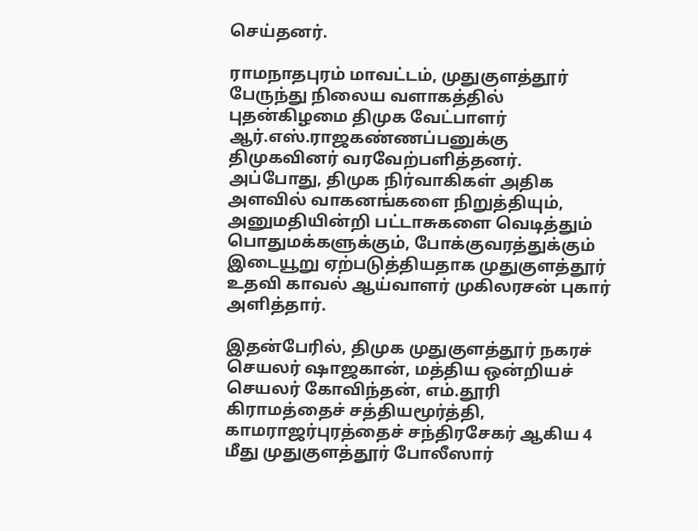செய்தனர்.

ராமநாதபுரம் மாவட்டம், முதுகுளத்தூர் பேருந்து நிலைய வளாகத்தில் புதன்கிழமை திமுக வேட்பாளர் ஆர்.எஸ்.ராஜகண்ணப்பனுக்கு திமுகவினர் வரவேற்பளித்தனர். அப்போது, திமுக நிர்வாகிகள் அதிக அளவில் வாகனங்களை நிறுத்தியும், அனுமதியின்றி பட்டாசுகளை வெடித்தும் பொதுமக்களுக்கும், போக்குவரத்துக்கும் இடையூறு ஏற்படுத்தியதாக முதுகுளத்தூர் உதவி காவல் ஆய்வாளர் முகிலரசன் புகார் அளித்தார்.

இதன்பேரில், திமுக முதுகுளத்தூர் நகரச் செயலர் ஷாஜகான், மத்திய ஒன்றியச் செயலர் கோவிந்தன், எம்.தூரி கிராமத்தைச் சத்தியமூர்த்தி, காமராஜர்புரத்தைச் சந்திரசேகர் ஆகிய 4 மீது முதுகுளத்தூர் போலீஸார்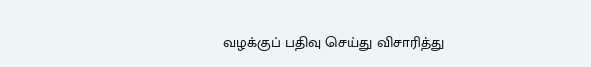வழக்குப் பதிவு செய்து விசாரித்து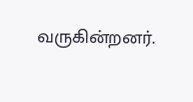வருகின்றனர்.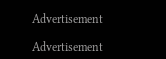Advertisement

Advertisement